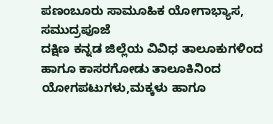ಪಣಂಬೂರು ಸಾಮೂಹಿಕ ಯೋಗಾಭ್ಯಾಸ, ಸಮುದ್ರಪೂಜೆ
ದಕ್ಷಿಣ ಕನ್ನಡ ಜಿಲ್ಲೆಯ ವಿವಿಧ ತಾಲೂಕುಗಳಿಂದ ಹಾಗೂ ಕಾಸರಗೋಡು ತಾಲೂಕಿನಿಂದ ಯೋಗಪಟುಗಳು,ಮಕ್ಕಳು ಹಾಗೂ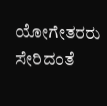ಯೋಗೇತರರು ಸೇರಿದಂತೆ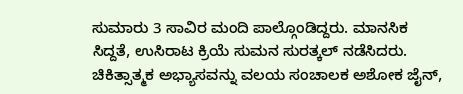ಸುಮಾರು 3 ಸಾವಿರ ಮಂದಿ ಪಾಲ್ಗೊಂಡಿದ್ದರು. ಮಾನಸಿಕ ಸಿದ್ದತೆ, ಉಸಿರಾಟ ಕ್ರಿಯೆ ಸುಮನ ಸುರತ್ಕಲ್ ನಡೆಸಿದರು. ಚಿಕಿತ್ಸಾತ್ಮಕ ಅಭ್ಯಾಸವನ್ನು ವಲಯ ಸಂಚಾಲಕ ಅಶೋಕ ಜೈನ್,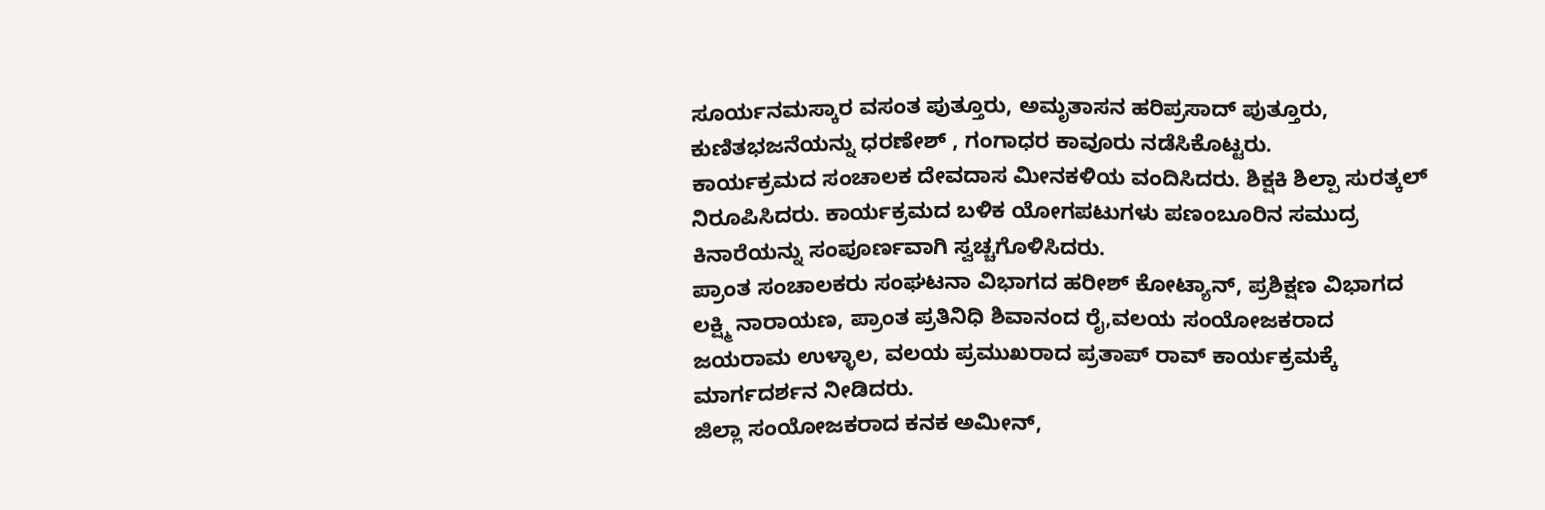ಸೂರ್ಯನಮಸ್ಕಾರ ವಸಂತ ಪುತ್ತೂರು, ಅಮೃತಾಸನ ಹರಿಪ್ರಸಾದ್ ಪುತ್ತೂರು, ಕುಣಿತಭಜನೆಯನ್ನು ಧರಣೇಶ್ , ಗಂಗಾಧರ ಕಾವೂರು ನಡೆಸಿಕೊಟ್ಟರು.
ಕಾರ್ಯಕ್ರಮದ ಸಂಚಾಲಕ ದೇವದಾಸ ಮೀನಕಳಿಯ ವಂದಿಸಿದರು. ಶಿಕ್ಷಕಿ ಶಿಲ್ಪಾ ಸುರತ್ಕಲ್ ನಿರೂಪಿಸಿದರು. ಕಾರ್ಯಕ್ರಮದ ಬಳಿಕ ಯೋಗಪಟುಗಳು ಪಣಂಬೂರಿನ ಸಮುದ್ರ ಕಿನಾರೆಯನ್ನು ಸಂಪೂರ್ಣವಾಗಿ ಸ್ವಚ್ಚಗೊಳಿಸಿದರು.
ಪ್ರಾಂತ ಸಂಚಾಲಕರು ಸಂಘಟನಾ ವಿಭಾಗದ ಹರೀಶ್ ಕೋಟ್ಯಾನ್, ಪ್ರಶಿಕ್ಷಣ ವಿಭಾಗದ ಲಕ್ಷ್ಮಿ ನಾರಾಯಣ, ಪ್ರಾಂತ ಪ್ರತಿನಿಧಿ ಶಿವಾನಂದ ರೈ,ವಲಯ ಸಂಯೋಜಕರಾದ ಜಯರಾಮ ಉಳ್ಳಾಲ, ವಲಯ ಪ್ರಮುಖರಾದ ಪ್ರತಾಪ್ ರಾವ್ ಕಾರ್ಯಕ್ರಮಕ್ಕೆ ಮಾರ್ಗದರ್ಶನ ನೀಡಿದರು.
ಜಿಲ್ಲಾ ಸಂಯೋಜಕರಾದ ಕನಕ ಅಮೀನ್,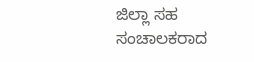ಜಿಲ್ಲಾ ಸಹ ಸಂಚಾಲಕರಾದ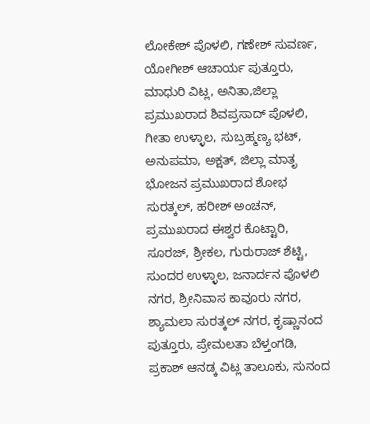ಲೋಕೇಶ್ ಪೊಳಲಿ, ಗಣೇಶ್ ಸುವರ್ಣ, ಯೋಗೀಶ್ ಆಚಾರ್ಯ ಪುತ್ತೂರು, ಮಾಧುರಿ ವಿಟ್ಲ, ಅನಿತಾ,ಜಿಲ್ಲಾ ಪ್ರಮುಖರಾದ ಶಿವಪ್ರಸಾದ್ ಪೊಳಲಿ, ಗೀತಾ ಉಳ್ಳಾಲ, ಸುಬ್ರಹ್ಮಣ್ಯ ಭಟ್, ಅನುಪಮಾ, ಅಕ್ಷತ್, ಜಿಲ್ಲಾ ಮಾತೃ ಭೋಜನ ಪ್ರಮುಖರಾದ ಶೋಭ ಸುರತ್ಕಲ್, ಹರೀಶ್ ಅಂಚನ್, ಪ್ರಮುಖರಾದ ಈಶ್ವರ ಕೊಟ್ಟಾರಿ, ಸೂರಜ್, ಶ್ರೀಕಲ, ಗುರುರಾಜ್ ಶೆಟ್ಟಿ, ಸುಂದರ ಉಳ್ಳಾಲ, ಜನಾರ್ದನ ಪೊಳಲಿ ನಗರ, ಶ್ರೀನಿವಾಸ ಕಾವೂರು ನಗರ, ಶ್ಯಾಮಲಾ ಸುರತ್ಕಲ್ ನಗರ, ಕೃಷ್ಣಾನಂದ ಪುತ್ತೂರು, ಪ್ರೇಮಲತಾ ಬೆಳ್ತಂಗಡಿ, ಪ್ರಕಾಶ್ ಆನಡ್ಕ ವಿಟ್ಲ ತಾಲೂಕು, ಸುನಂದ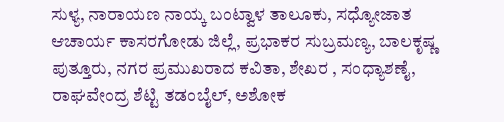ಸುಳ್ಯ, ನಾರಾಯಣ ನಾಯ್ಕ ಬಂಟ್ವಾಳ ತಾಲೂಕು, ಸಧ್ಯೋಜಾತ ಆಚಾರ್ಯ ಕಾಸರಗೋಡು ಜಿಲ್ಲೆ, ಪ್ರಭಾಕರ ಸುಬ್ರಮಣ್ಯ, ಬಾಲಕೃಷ್ಣ ಪುತ್ತೂರು, ನಗರ ಪ್ರಮುಖರಾದ ಕವಿತಾ, ಶೇಖರ , ಸಂಧ್ಯಾಶಣೈ, ರಾಘವೇಂದ್ರ ಶೆಟ್ಟಿ ತಡಂಬೈಲ್, ಅಶೋಕ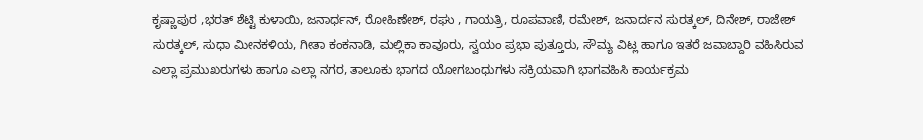ಕೃಷ್ಣಾಪುರ ,ಭರತ್ ಶೆಟ್ಟಿ ಕುಳಾಯಿ, ಜನಾರ್ಧನ್, ರೋಹಿಣೇಶ್, ರಘು , ಗಾಯತ್ರಿ, ರೂಪವಾಣಿ, ರಮೇಶ್, ಜನಾರ್ದನ ಸುರತ್ಕಲ್, ದಿನೇಶ್, ರಾಜೇಶ್ ಸುರತ್ಕಲ್, ಸುಧಾ ಮೀನಕಳಿಯ, ಗೀತಾ ಕಂಕನಾಡಿ, ಮಲ್ಲಿಕಾ ಕಾವೂರು, ಸ್ವಯಂ ಪ್ರಭಾ ಪುತ್ತೂರು, ಸೌಮ್ಯ ವಿಟ್ಲ ಹಾಗೂ ಇತರೆ ಜವಾಬ್ದಾರಿ ವಹಿಸಿರುವ ಎಲ್ಲಾ ಪ್ರಮುಖರುಗಳು ಹಾಗೂ ಎಲ್ಲಾ ನಗರ, ತಾಲೂಕು ಭಾಗದ ಯೋಗಬಂಧುಗಳು ಸಕ್ರಿಯವಾಗಿ ಭಾಗವಹಿಸಿ ಕಾರ್ಯಕ್ರಮ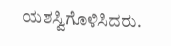ಯಶಸ್ವಿಗೊಳಿಸಿದರು.